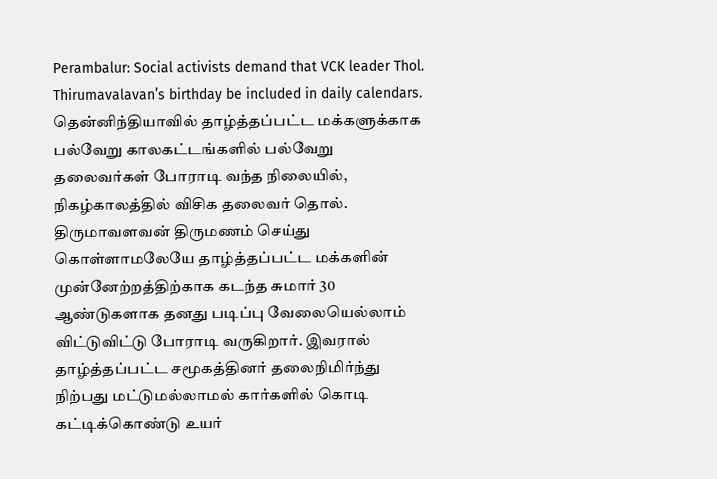Perambalur: Social activists demand that VCK leader Thol. Thirumavalavan’s birthday be included in daily calendars.
தென்னிந்தியாவில் தாழ்த்தப்பட்ட மக்களுக்காக பல்வேறு காலகட்டங்களில் பல்வேறு தலைவர்கள் போராடி வந்த நிலையில், நிகழ்காலத்தில் விசிக தலைவர் தொல். திருமாவளவன் திருமணம் செய்து கொள்ளாமலேயே தாழ்த்தப்பட்ட மக்களின் முன்னேற்றத்திற்காக கடந்த சுமார் 30 ஆண்டுகளாக தனது படிப்பு வேலையெல்லாம் விட்டுவிட்டு போராடி வருகிறார். இவரால் தாழ்த்தப்பட்ட சமூகத்தினர் தலைநிமிர்ந்து நிற்பது மட்டுமல்லாமல் கார்களில் கொடி கட்டிக்கொண்டு உயர்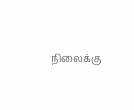நிலைக்கு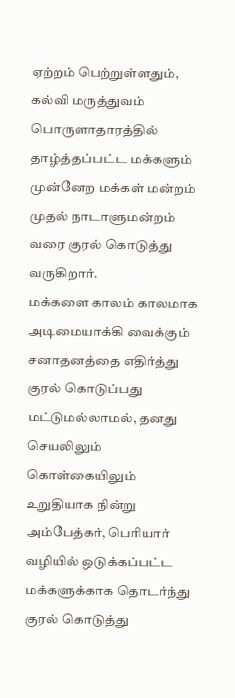ஏற்றம் பெற்றுள்ளதும், கல்வி மருத்துவம் பொருளாதாரத்தில் தாழ்த்தப்பட்ட மக்களும் முன்னேற மக்கள் மன்றம் முதல் நாடாளுமன்றம் வரை குரல் கொடுத்து வருகிறார்.
மக்களை காலம் காலமாக அடிமையாக்கி வைக்கும் சனாதனத்தை எதிர்த்து குரல் கொடுப்பது மட்டுமல்லாமல், தனது செயலிலும் கொள்கையிலும் உறுதியாக நின்று அம்பேத்கர், பெரியார் வழியில் ஒடுக்கப்பட்ட மக்களுக்காக தொடர்ந்து குரல் கொடுத்து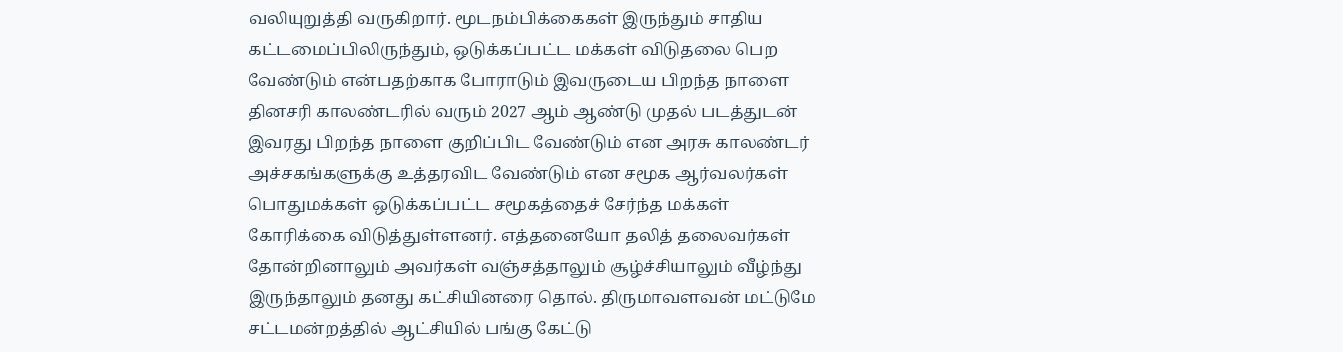வலியுறுத்தி வருகிறார். மூடநம்பிக்கைகள் இருந்தும் சாதிய கட்டமைப்பிலிருந்தும், ஒடுக்கப்பட்ட மக்கள் விடுதலை பெற வேண்டும் என்பதற்காக போராடும் இவருடைய பிறந்த நாளை தினசரி காலண்டரில் வரும் 2027 ஆம் ஆண்டு முதல் படத்துடன் இவரது பிறந்த நாளை குறிப்பிட வேண்டும் என அரசு காலண்டர் அச்சகங்களுக்கு உத்தரவிட வேண்டும் என சமூக ஆர்வலர்கள் பொதுமக்கள் ஒடுக்கப்பட்ட சமூகத்தைச் சேர்ந்த மக்கள் கோரிக்கை விடுத்துள்ளனர். எத்தனையோ தலித் தலைவர்கள் தோன்றினாலும் அவர்கள் வஞ்சத்தாலும் சூழ்ச்சியாலும் வீழ்ந்து இருந்தாலும் தனது கட்சியினரை தொல். திருமாவளவன் மட்டுமே சட்டமன்றத்தில் ஆட்சியில் பங்கு கேட்டு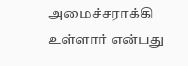அமைச்சராக்கி உள்ளார் என்பது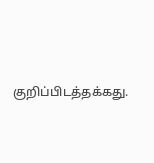குறிப்பிடத்தக்கது.